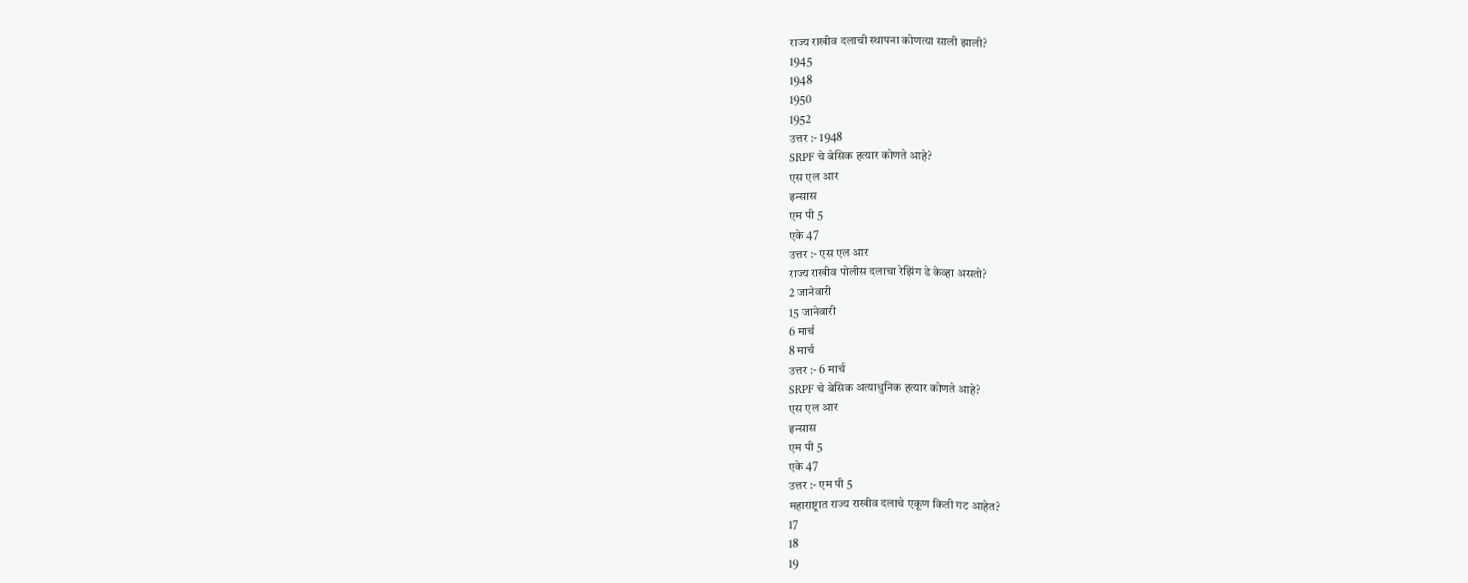राज्य राखीव दलाची स्थापना कोणत्या साली झाली?
1945
1948
1950
1952
उत्तर :- 1948
SRPF चे बेसिक हत्यार कोणते आहे?
एस एल आर
इन्सास
एम पी 5
एके 47
उत्तर :- एस एल आर
राज्य राखीव पोलीस दलाचा रेझिंग डे केव्हा असतो?
2 जानेवारी
15 जानेवारी
6 मार्च
8 मार्च
उत्तर :- 6 मार्च
SRPF चे बेसिक अत्याधुनिक हत्यार कोणते आहे?
एस एल आर
इन्सास
एम पी 5
एके 47
उत्तर :- एम पी 5
महाराष्ट्रात राज्य राखीव दलाचे एकूण किती गट आहेत?
17
18
19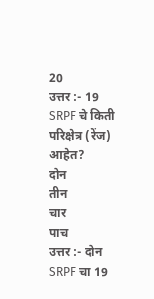20
उत्तर :- 19
SRPF चे किती परिक्षेत्र (रेंज) आहेत?
दोन
तीन
चार
पाच
उत्तर :- दोन
SRPF चा 19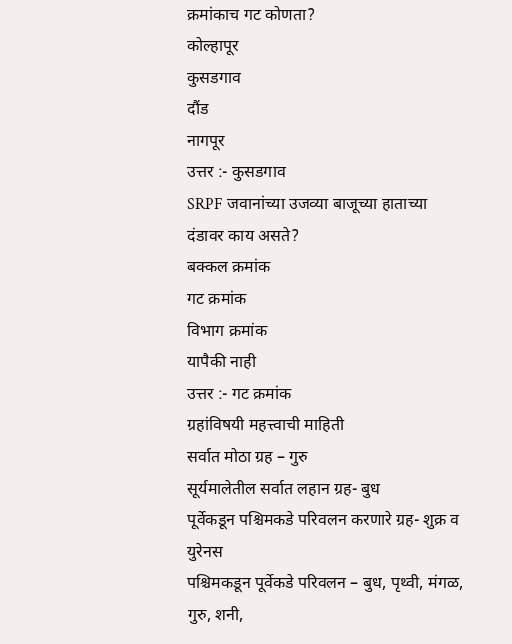क्रमांकाच गट कोणता?
कोल्हापूर
कुसडगाव
दौंड
नागपूर
उत्तर :- कुसडगाव
SRPF जवानांच्या उजव्या बाजूच्या हाताच्या दंडावर काय असते?
बक्कल क्रमांक
गट क्रमांक
विभाग क्रमांक
यापैकी नाही
उत्तर :- गट क्रमांक
ग्रहांविषयी महत्त्वाची माहिती
सर्वात मोठा ग्रह – गुरु
सूर्यमालेतील सर्वात लहान ग्रह- बुध
पूर्वेकडून पश्चिमकडे परिवलन करणारे ग्रह- शुक्र व युरेनस
पश्चिमकडून पूर्वेकडे परिवलन – बुध, पृथ्वी, मंगळ, गुरु, शनी,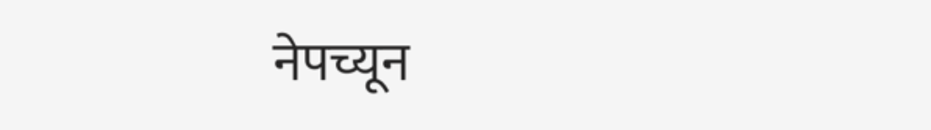नेपच्यून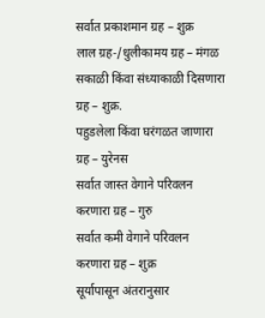सर्वात प्रकाशमान ग्रह – शुक्र
लाल ग्रह-/धुलीकामय ग्रह – मंगळ
सकाळी किंवा संध्याकाळी दिसणारा ग्रह – शुक्र.
पहुडलेला किंवा घरंगळत जाणारा ग्रह – युरेनस
सर्वात जास्त वेगाने परिवलन करणारा ग्रह – गुरु
सर्वात कमी वेगाने परिवलन करणारा ग्रह – शुक्र
सूर्यापासून अंतरानुसार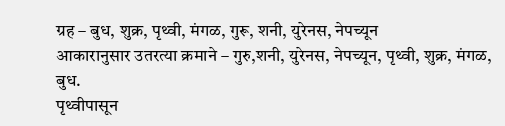ग्रह – बुध, शुक्र, पृथ्वी, मंगळ, गुरू, शनी, युरेनस, नेपच्यून
आकारानुसार उतरत्या क्रमाने – गुरु,शनी, युरेनस, नेपच्यून, पृथ्वी, शुक्र, मंगळ, बुध.
पृथ्वीपासून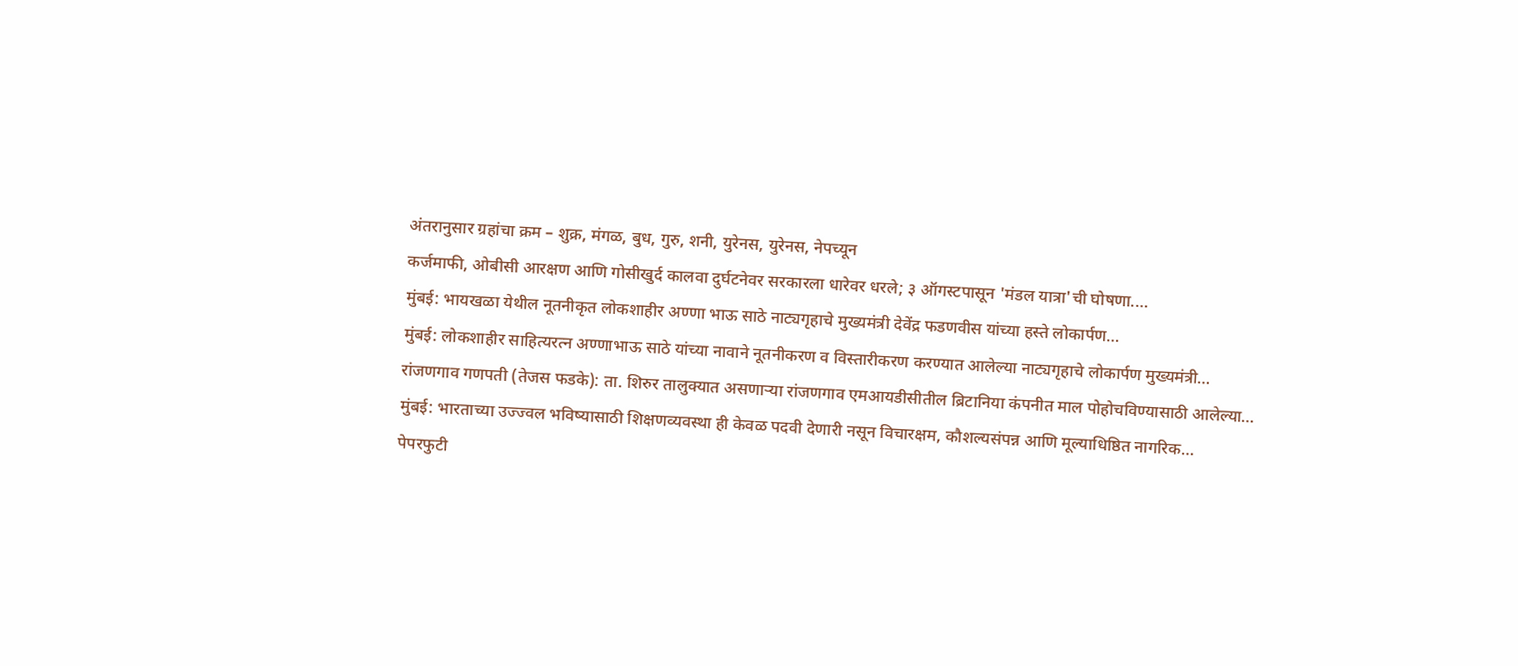अंतरानुसार ग्रहांचा क्रम – शुक्र, मंगळ, बुध, गुरु, शनी, युरेनस, युरेनस, नेपच्यून
कर्जमाफी, ओबीसी आरक्षण आणि गोसीखुर्द कालवा दुर्घटनेवर सरकारला धारेवर धरले; ३ ऑगस्टपासून 'मंडल यात्रा'ची घोषणा.…
मुंबई: भायखळा येथील नूतनीकृत लोकशाहीर अण्णा भाऊ साठे नाट्यगृहाचे मुख्यमंत्री देवेंद्र फडणवीस यांच्या हस्ते लोकार्पण…
मुंबई: लोकशाहीर साहित्यरत्न अण्णाभाऊ साठे यांच्या नावाने नूतनीकरण व विस्तारीकरण करण्यात आलेल्या नाट्यगृहाचे लोकार्पण मुख्यमंत्री…
रांजणगाव गणपती (तेजस फडके): ता. शिरुर तालुक्यात असणाऱ्या रांजणगाव एमआयडीसीतील ब्रिटानिया कंपनीत माल पोहोचविण्यासाठी आलेल्या…
मुंबई: भारताच्या उज्ज्वल भविष्यासाठी शिक्षणव्यवस्था ही केवळ पदवी देणारी नसून विचारक्षम, कौशल्यसंपन्न आणि मूल्याधिष्ठित नागरिक…
पेपरफुटी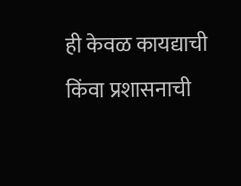ही केवळ कायद्याची किंवा प्रशासनाची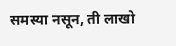समस्या नसून, ती लाखो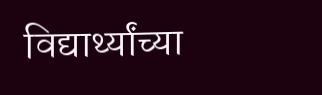विद्यार्थ्यांच्या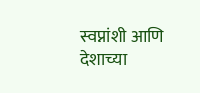स्वप्नांशी आणि देशाच्या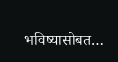भविष्यासोबत…